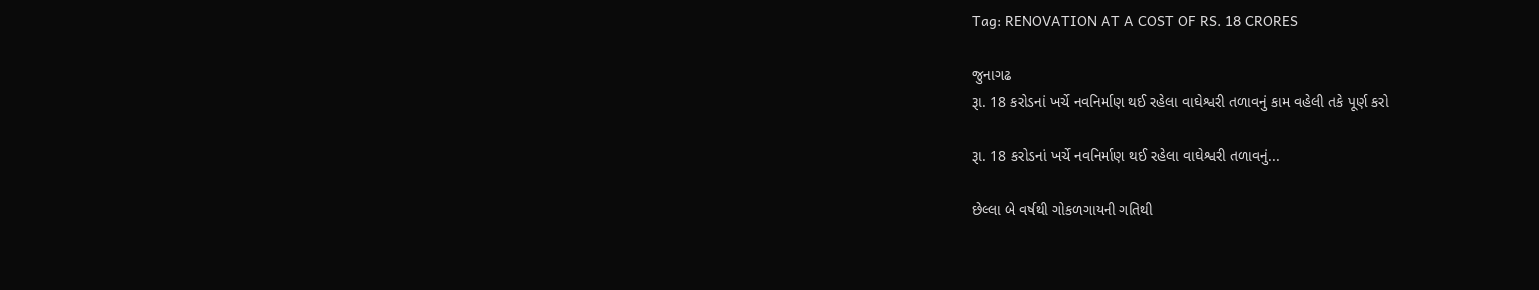Tag: RENOVATION AT A COST OF RS. 18 CRORES

જુનાગઢ
રૂા. 18 કરોડનાં ખર્ચે નવનિર્માણ થઈ રહેલા વાઘેશ્વરી તળાવનું કામ વહેલી તકે પૂર્ણ કરો

રૂા. 18 કરોડનાં ખર્ચે નવનિર્માણ થઈ રહેલા વાઘેશ્વરી તળાવનું...

છેલ્લા બે વર્ષથી ગોકળગાયની ગતિથી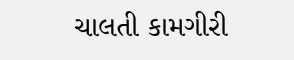ચાલતી કામગીરી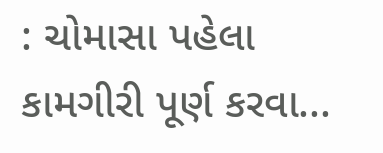: ચોમાસા પહેલા કામગીરી પૂર્ણ કરવા...